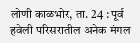लोणी काळभोर, ता. 24 : पूर्व हवेली परिसरातील अनेक मंगल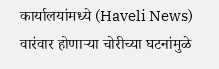कार्यालयांमध्ये (Haveli News) वारंवार होणाऱ्या चोरीच्या घटनांमुळे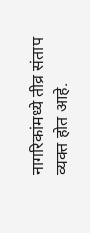नागरिकांमध्ये तीव्र संताप व्यक्त होत आहे.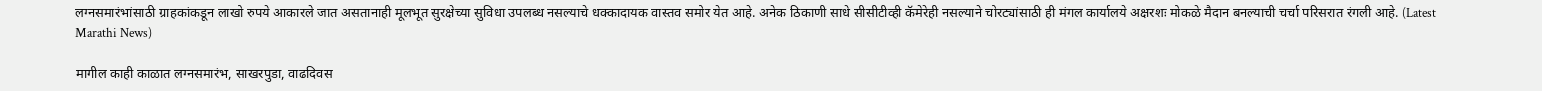लग्नसमारंभांसाठी ग्राहकांकडून लाखो रुपये आकारले जात असतानाही मूलभूत सुरक्षेच्या सुविधा उपलब्ध नसल्याचे धक्कादायक वास्तव समोर येत आहे. अनेक ठिकाणी साधे सीसीटीव्ही कॅमेरेही नसल्याने चोरट्यांसाठी ही मंगल कार्यालये अक्षरशः मोकळे मैदान बनल्याची चर्चा परिसरात रंगली आहे. (Latest Marathi News)

मागील काही काळात लग्नसमारंभ, साखरपुडा, वाढदिवस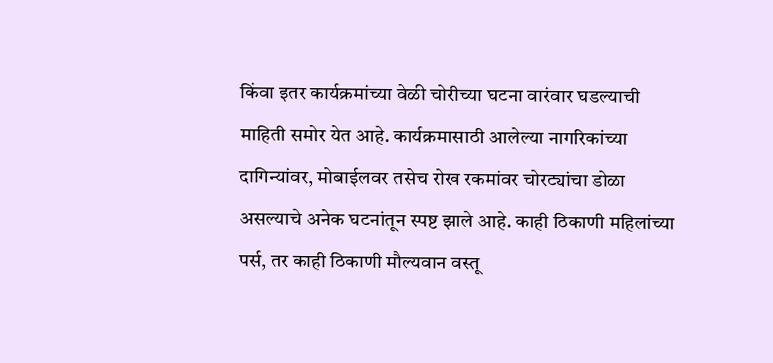किंवा इतर कार्यक्रमांच्या वेळी चोरीच्या घटना वारंवार घडल्याची माहिती समोर येत आहे. कार्यक्रमासाठी आलेल्या नागरिकांच्या दागिन्यांवर, मोबाईलवर तसेच रोख रकमांवर चोरट्यांचा डोळा असल्याचे अनेक घटनांतून स्पष्ट झाले आहे. काही ठिकाणी महिलांच्या पर्स, तर काही ठिकाणी मौल्यवान वस्तू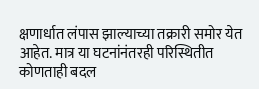क्षणार्धात लंपास झाल्याच्या तक्रारी समोर येत आहेत. मात्र या घटनांनंतरही परिस्थितीत कोणताही बदल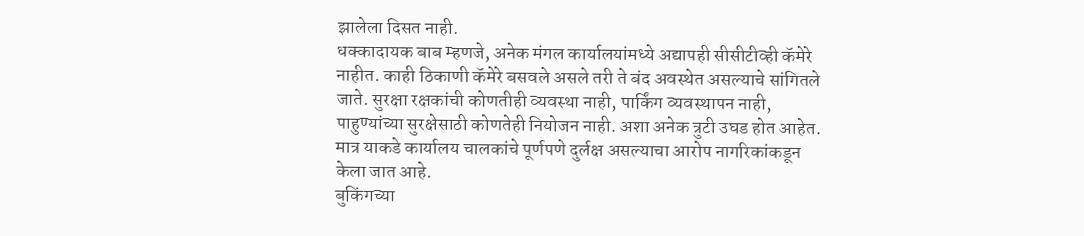झालेला दिसत नाही.
धक्कादायक बाब म्हणजे, अनेक मंगल कार्यालयांमध्ये अद्यापही सीसीटीव्ही कॅमेरे नाहीत. काही ठिकाणी कॅमेरे बसवले असले तरी ते बंद अवस्थेत असल्याचे सांगितले जाते. सुरक्षा रक्षकांची कोणतीही व्यवस्था नाही, पार्किंग व्यवस्थापन नाही, पाहुण्यांच्या सुरक्षेसाठी कोणतेही नियोजन नाही. अशा अनेक त्रुटी उघड होत आहेत. मात्र याकडे कार्यालय चालकांचे पूर्णपणे दुर्लक्ष असल्याचा आरोप नागरिकांकडून केला जात आहे.
बुकिंगच्या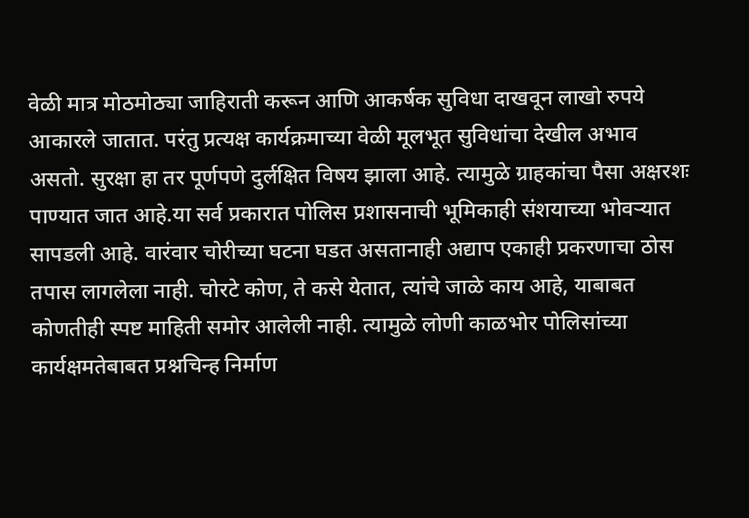वेळी मात्र मोठमोठ्या जाहिराती करून आणि आकर्षक सुविधा दाखवून लाखो रुपये आकारले जातात. परंतु प्रत्यक्ष कार्यक्रमाच्या वेळी मूलभूत सुविधांचा देखील अभाव असतो. सुरक्षा हा तर पूर्णपणे दुर्लक्षित विषय झाला आहे. त्यामुळे ग्राहकांचा पैसा अक्षरशः पाण्यात जात आहे.या सर्व प्रकारात पोलिस प्रशासनाची भूमिकाही संशयाच्या भोवऱ्यात सापडली आहे. वारंवार चोरीच्या घटना घडत असतानाही अद्याप एकाही प्रकरणाचा ठोस तपास लागलेला नाही. चोरटे कोण, ते कसे येतात, त्यांचे जाळे काय आहे, याबाबत कोणतीही स्पष्ट माहिती समोर आलेली नाही. त्यामुळे लोणी काळभोर पोलिसांच्या कार्यक्षमतेबाबत प्रश्नचिन्ह निर्माण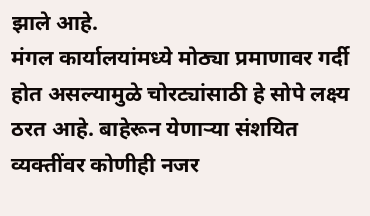झाले आहे.
मंगल कार्यालयांमध्ये मोठ्या प्रमाणावर गर्दी होत असल्यामुळे चोरट्यांसाठी हे सोपे लक्ष्य ठरत आहे. बाहेरून येणाऱ्या संशयित व्यक्तींवर कोणीही नजर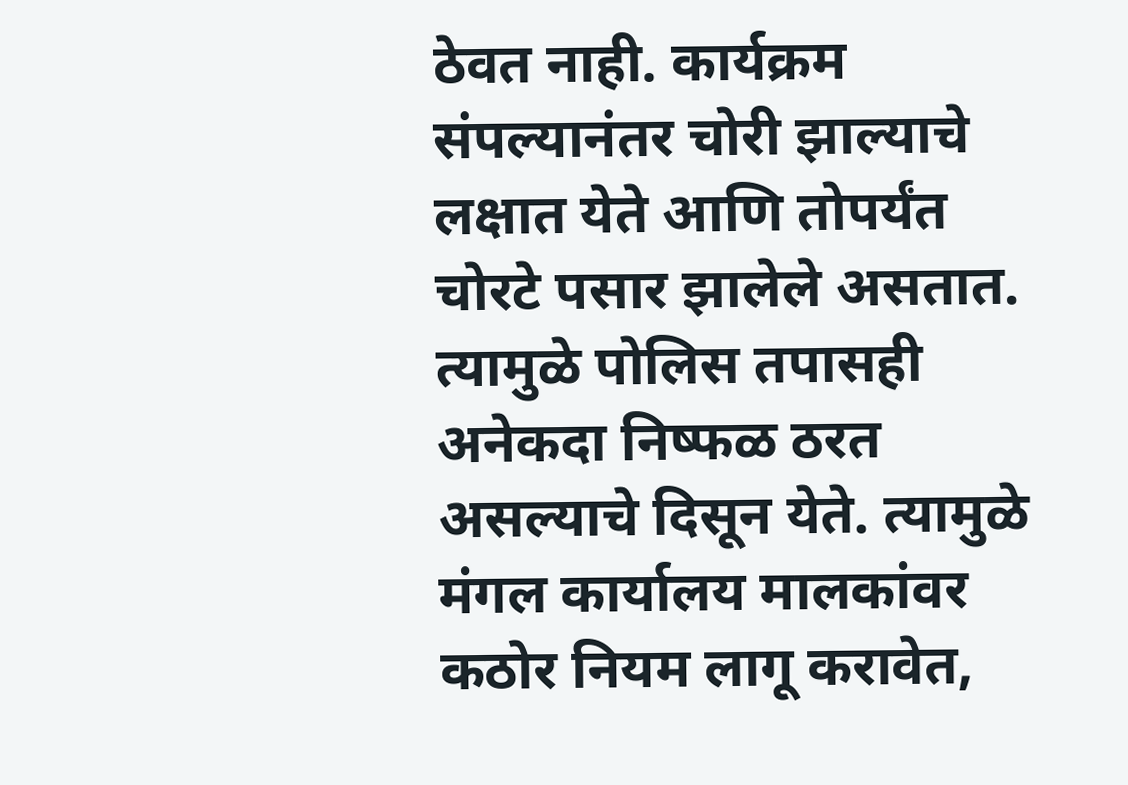ठेवत नाही. कार्यक्रम संपल्यानंतर चोरी झाल्याचे लक्षात येते आणि तोपर्यंत चोरटे पसार झालेले असतात. त्यामुळे पोलिस तपासही अनेकदा निष्फळ ठरत असल्याचे दिसून येते. त्यामुळे मंगल कार्यालय मालकांवर कठोर नियम लागू करावेत,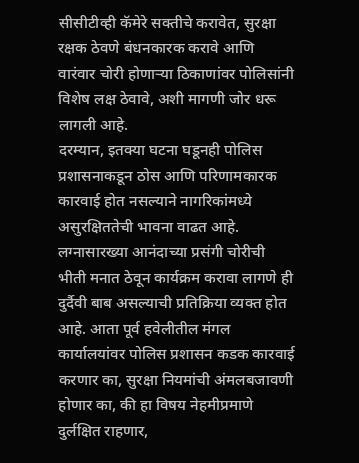सीसीटीव्ही कॅमेरे सक्तीचे करावेत, सुरक्षा रक्षक ठेवणे बंधनकारक करावे आणि वारंवार चोरी होणाऱ्या ठिकाणांवर पोलिसांनी विशेष लक्ष ठेवावे, अशी मागणी जोर धरू लागली आहे.
दरम्यान, इतक्या घटना घडूनही पोलिस प्रशासनाकडून ठोस आणि परिणामकारक कारवाई होत नसल्याने नागरिकांमध्ये असुरक्षिततेची भावना वाढत आहे. लग्नासारख्या आनंदाच्या प्रसंगी चोरीची भीती मनात ठेवून कार्यक्रम करावा लागणे ही दुर्दैवी बाब असल्याची प्रतिक्रिया व्यक्त होत आहे. आता पूर्व हवेलीतील मंगल कार्यालयांवर पोलिस प्रशासन कडक कारवाई करणार का, सुरक्षा नियमांची अंमलबजावणी होणार का, की हा विषय नेहमीप्रमाणे दुर्लक्षित राहणार,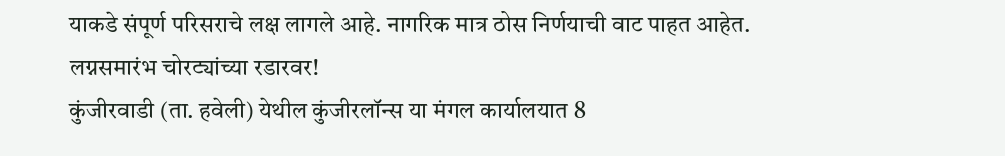याकडे संपूर्ण परिसराचे लक्ष लागले आहे. नागरिक मात्र ठोस निर्णयाची वाट पाहत आहेत.
लग्नसमारंभ चोरट्यांच्या रडारवर!
कुंजीरवाडी (ता. हवेली) येथील कुंजीरलॉन्स या मंगल कार्यालयात 8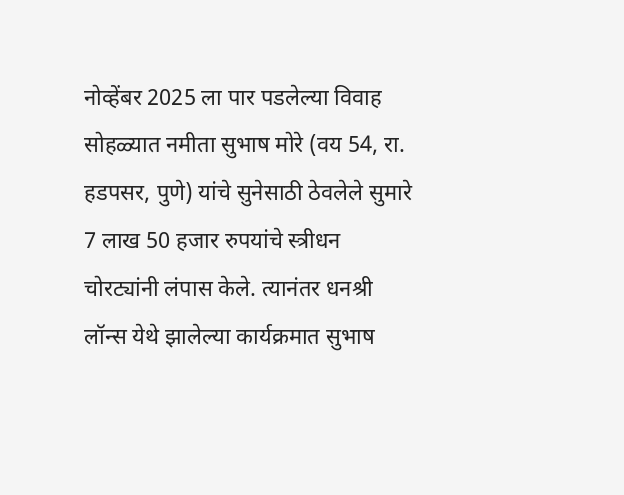नोव्हेंबर 2025 ला पार पडलेल्या विवाह सोहळ्यात नमीता सुभाष मोरे (वय 54, रा. हडपसर, पुणे) यांचे सुनेसाठी ठेवलेले सुमारे 7 लाख 50 हजार रुपयांचे स्त्रीधन चोरट्यांनी लंपास केले. त्यानंतर धनश्री लॉन्स येथे झालेल्या कार्यक्रमात सुभाष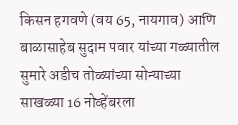किसन हगवणे (वय 65, नायगाव) आणि बाळासाहेब सुदाम पवार यांच्या गळ्यातील सुमारे अडीच तोळ्यांच्या सोन्याच्या साखळ्या 16 नोव्हेंबरला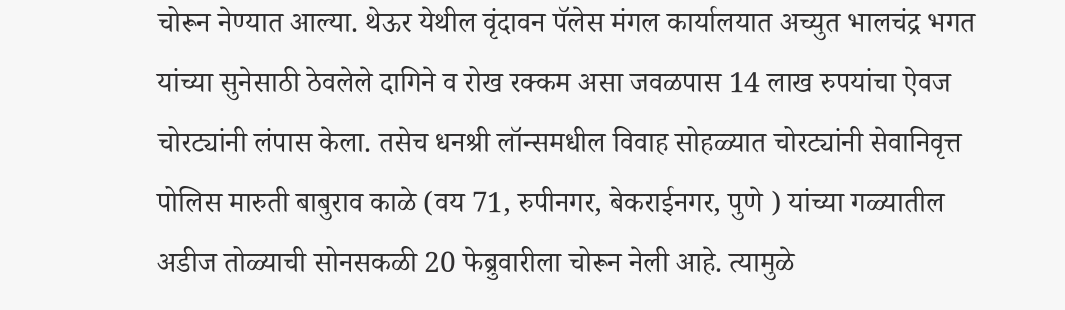चोरून नेण्यात आल्या. थेऊर येथील वृंदावन पॅलेस मंगल कार्यालयात अच्युत भालचंद्र भगत यांच्या सुनेसाठी ठेवलेले दागिने व रोख रक्कम असा जवळपास 14 लाख रुपयांचा ऐवज चोरट्यांनी लंपास केला. तसेच धनश्री लॉन्समधील विवाह सोहळ्यात चोरट्यांनी सेवानिवृत्त पोलिस मारुती बाबुराव काळे (वय 71, रुपीनगर, बेकराईनगर, पुणे ) यांच्या गळ्यातील अडीज तोळ्याची सोनसकळी 20 फेब्रुवारीला चोरून नेली आहे. त्यामुळे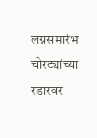लग्नसमारंभ चोरट्यांच्या रडारवर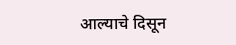आल्याचे दिसून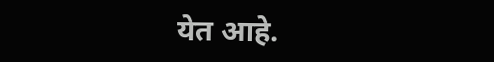येत आहे.